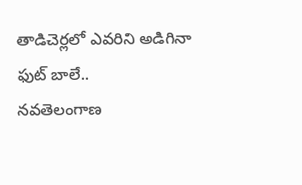తాడిచెర్లలో ఎవరిని అడిగినా ఫుట్ బాలే..
నవతెలంగాణ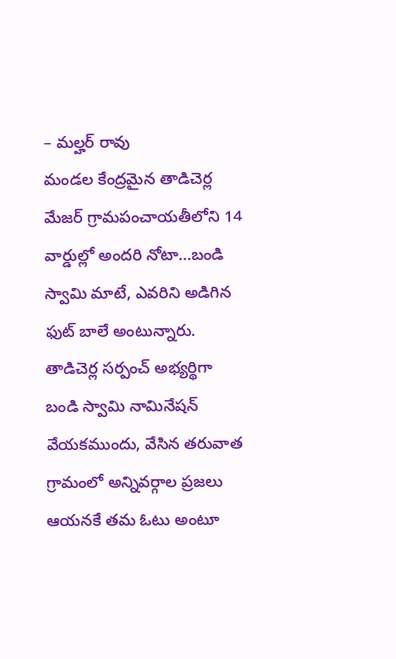– మల్హర్ రావు
మండల కేంద్రమైన తాడిచెర్ల మేజర్ గ్రామపంచాయతీలోని 14 వార్డుల్లో అందరి నోటా…బండి స్వామి మాటే, ఎవరిని అడిగిన ఫుట్ బాలే అంటున్నారు. తాడిచెర్ల సర్పంచ్ అభ్యర్థిగా బండి స్వామి నామినేషన్ వేయకముందు, వేసిన తరువాత గ్రామంలో అన్నివర్గాల ప్రజలు ఆయనకే తమ ఓటు అంటూ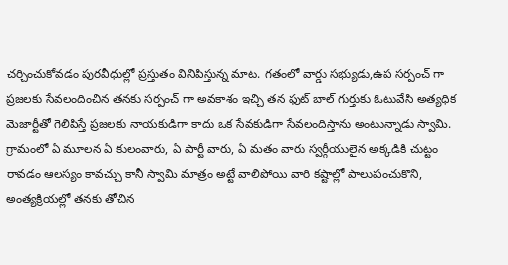చర్చించుకోవడం పురవీధుల్లో ప్రస్తుతం వినిపిస్తున్న మాట. గతంలో వార్డు సభ్యుడు,ఉప సర్పంచ్ గా ప్రజలకు సేవలందించిన తనకు సర్పంచ్ గా అవకాశం ఇచ్చి తన ఫుట్ బాల్ గుర్తుకు ఓటువేసి అత్యధిక మెజార్టీతో గెలిపిస్తే ప్రజలకు నాయకుడిగా కాదు ఒక సేవకుడిగా సేవలందిస్తాను అంటున్నాడు స్వామి.
గ్రామంలో ఏ మూలన ఏ కులంవారు, ఏ పార్టీ వారు, ఏ మతం వారు స్వర్గీయులైన అక్కడికి చుట్టం రావడం ఆలస్యం కావచ్చు కానీ స్వామి మాత్రం అట్టే వాలిపోయి వారి కష్టాల్లో పాలుపంచుకొని, అంత్యక్రియల్లో తనకు తోచిన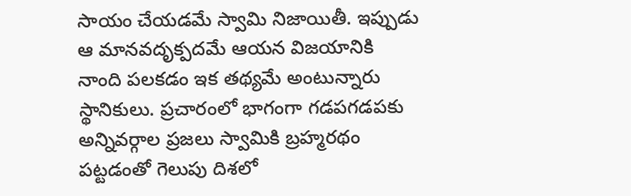సాయం చేయడమే స్వామి నిజాయితీ. ఇప్పుడు ఆ మానవదృక్పదమే ఆయన విజయానికి నాంది పలకడం ఇక తథ్యమే అంటున్నారు స్థానికులు. ప్రచారంలో భాగంగా గడపగడపకు అన్నివర్గాల ప్రజలు స్వామికి బ్రహ్మరథం పట్టడంతో గెలుపు దిశలో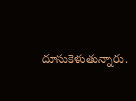దూసుకెళుతున్నారు.